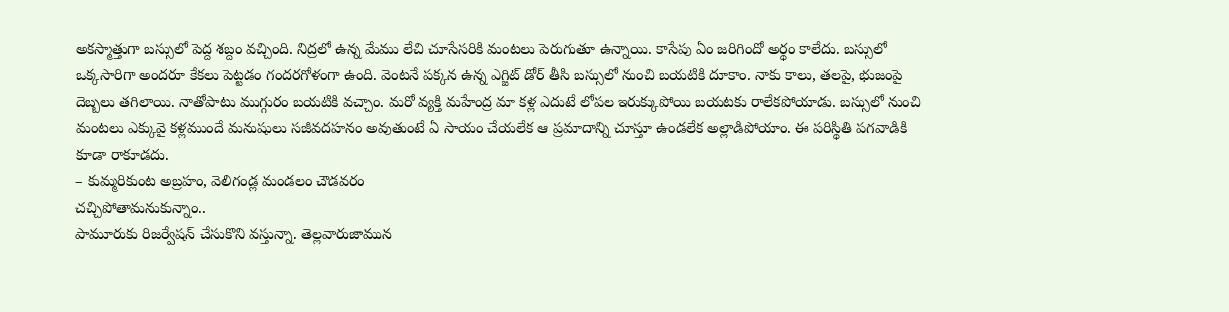అకస్మాత్తుగా బస్సులో పెద్ద శబ్దం వచ్చింది. నిద్రలో ఉన్న మేము లేచి చూసేసరికి మంటలు పెరుగుతూ ఉన్నాయి. కాసేపు ఏం జరిగిందో అర్థం కాలేదు. బస్సులో ఒక్కసారిగా అందరూ కేకలు పెట్టడం గందరగోళంగా ఉంది. వెంటనే పక్కన ఉన్న ఎగ్జిట్ డోర్ తీసి బస్సులో నుంచి బయటికి దూకాం. నాకు కాలు, తలపై, భుజంపై దెబ్బలు తగిలాయి. నాతోపాటు ముగ్గురం బయటికి వచ్చాం. మరో వ్యక్తి మహేంద్ర మా కళ్ల ఎదుటే లోపల ఇరుక్కుపోయి బయటకు రాలేకపోయాడు. బస్సులో నుంచి మంటలు ఎక్కువై కళ్లముందే మనుషులు సజీవదహనం అవుతుంటే ఏ సాయం చేయలేక ఆ ప్రమాదాన్ని చూస్తూ ఉండలేక అల్లాడిపోయాం. ఈ పరిస్థితి పగవాడికి కూడా రాకూడదు.
– కుమ్మరికుంట అబ్రహం, వెలిగండ్ల మండలం చౌడవరం
చచ్చిపోతామనుకున్నాం..
పామూరుకు రిజర్వేషన్ చేసుకొని వస్తున్నా. తెల్లవారుజామున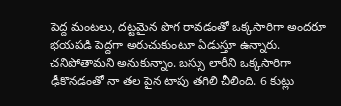పెద్ద మంటలు, దట్టమైన పొగ రావడంతో ఒక్కసారిగా అందరూ భయపడి పెద్దగా అరుచుకుంటూ ఏడుస్తూ ఉన్నారు. చనిపోతామని అనుకున్నాం. బస్సు లారీని ఒక్కసారిగా ఢీకొనడంతో నా తల పైన టాపు తగిలి చీలింది. 6 కుట్లు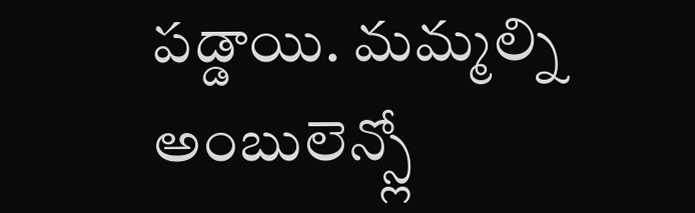పడ్డాయి. మమ్మల్ని అంబులెన్స్లో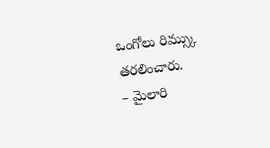ఒంగోలు రిమ్స్కు తరలించారు.
– మైలారి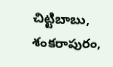చిట్టిబాబు, శంకరాపురం,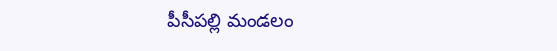పీసీపల్లి మండలం